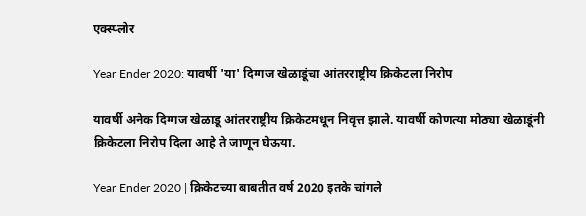एक्स्प्लोर

Year Ender 2020: यावर्षी 'या' दिग्गज खेळाडूंचा आंतरराष्ट्रीय क्रिकेटला निरोप

यावर्षी अनेक दिग्गज खेळाडू आंतरराष्ट्रीय क्रिकेटमधून निवृत्त झाले. यावर्षी कोणत्या मोठ्या खेळाडूंनी क्रिकेटला निरोप दिला आहे ते जाणून घेऊया.

Year Ender 2020 | क्रिकेटच्या बाबतीत वर्ष 2020 इतके चांगले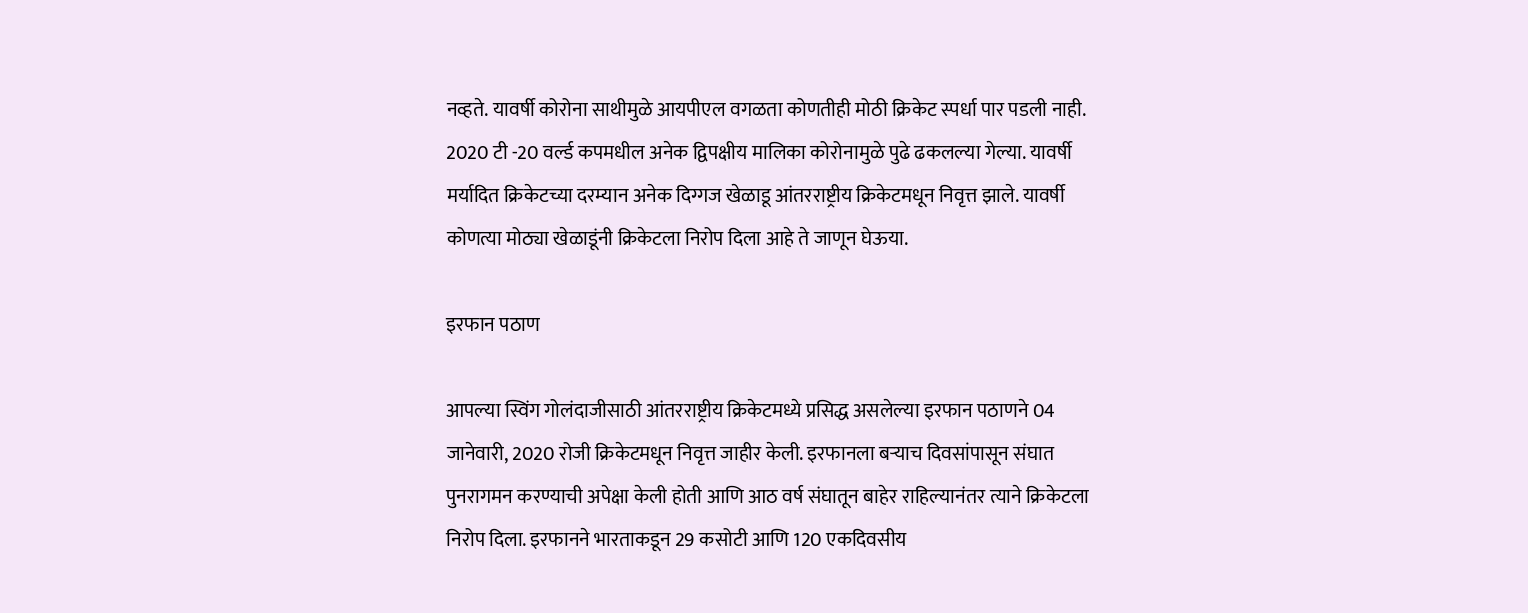नव्हते. यावर्षी कोरोना साथीमुळे आयपीएल वगळता कोणतीही मोठी क्रिकेट स्पर्धा पार पडली नाही. 2020 टी -20 वर्ल्ड कपमधील अनेक द्विपक्षीय मालिका कोरोनामुळे पुढे ढकलल्या गेल्या. यावर्षी मर्यादित क्रिकेटच्या दरम्यान अनेक दिग्गज खेळाडू आंतरराष्ट्रीय क्रिकेटमधून निवृत्त झाले. यावर्षी कोणत्या मोठ्या खेळाडूंनी क्रिकेटला निरोप दिला आहे ते जाणून घेऊया.

इरफान पठाण

आपल्या स्विंग गोलंदाजीसाठी आंतरराष्ट्रीय क्रिकेटमध्ये प्रसिद्ध असलेल्या इरफान पठाणने 04 जानेवारी, 2020 रोजी क्रिकेटमधून निवृत्त जाहीर केली. इरफानला बर्‍याच दिवसांपासून संघात पुनरागमन करण्याची अपेक्षा केली होती आणि आठ वर्ष संघातून बाहेर राहिल्यानंतर त्याने क्रिकेटला निरोप दिला. इरफानने भारताकडून 29 कसोटी आणि 120 एकदिवसीय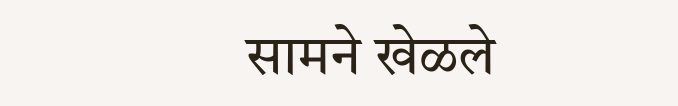सामने खेळले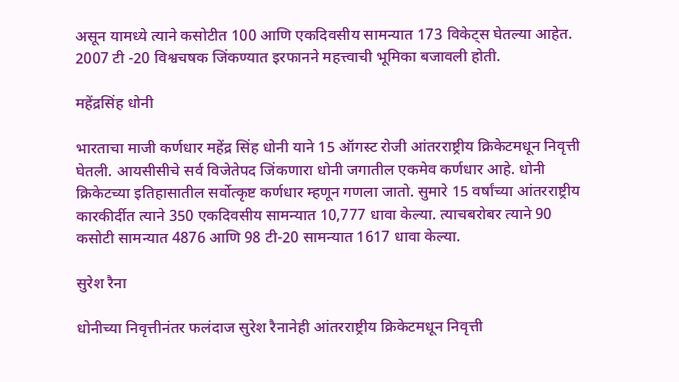असून यामध्ये त्याने कसोटीत 100 आणि एकदिवसीय सामन्यात 173 विकेट्स घेतल्या आहेत. 2007 टी -20 विश्वचषक जिंकण्यात इरफानने महत्त्वाची भूमिका बजावली होती.

महेंद्रसिंह धोनी

भारताचा माजी कर्णधार महेंद्र सिंह धोनी याने 15 ऑगस्ट रोजी आंतरराष्ट्रीय क्रिकेटमधून निवृत्ती घेतली. आयसीसीचे सर्व विजेतेपद जिंकणारा धोनी जगातील एकमेव कर्णधार आहे. धोनी क्रिकेटच्या इतिहासातील सर्वोत्कृष्ट कर्णधार म्हणून गणला जातो. सुमारे 15 वर्षांच्या आंतरराष्ट्रीय कारकीर्दीत त्याने 350 एकदिवसीय सामन्यात 10,777 धावा केल्या. त्याचबरोबर त्याने 90 कसोटी सामन्यात 4876 आणि 98 टी-20 सामन्यात 1617 धावा केल्या.

सुरेश रैना

धोनीच्या निवृत्तीनंतर फलंदाज सुरेश रैनानेही आंतरराष्ट्रीय क्रिकेटमधून निवृत्ती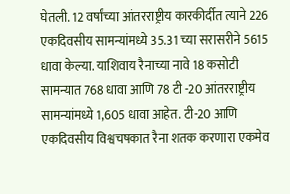घेतली. 12 वर्षांच्या आंतरराष्ट्रीय कारकीर्दीत त्याने 226 एकदिवसीय सामन्यांमध्ये 35.31 च्या सरासरीने 5615 धावा केल्या. याशिवाय रैनाच्या नावे 18 कसोटी सामन्यात 768 धावा आणि 78 टी -20 आंतरराष्ट्रीय सामन्यांमध्ये 1,605 धावा आहेत. टी-20 आणि एकदिवसीय विश्वचषकात रैना शतक करणारा एकमेव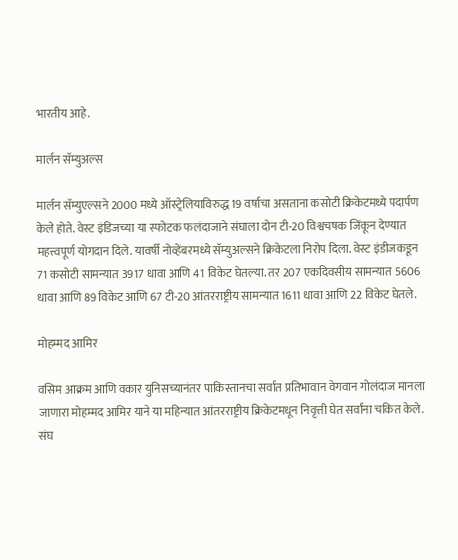भारतीय आहे.

मार्लन सॅम्युअल्स

मार्लन सॅम्युएल्सने 2000 मध्ये ऑस्ट्रेलियाविरुद्ध 19 वर्षाचा असताना कसोटी क्रिकेटमध्ये पदार्पण केले होते. वेस्ट इंडिजच्या या स्फोटक फलंदाजाने संघाला दोन टी-20 विश्वचषक जिंकून देण्यात महत्त्वपूर्ण योगदान दिले. यावर्षी नोव्हेंबरमध्ये सॅम्युअल्सने क्रिकेटला निरोप दिला. वेस्ट इंडीजकडून 71 कसोटी सामन्यात 3917 धावा आणि 41 विकेट घेतल्या. तर 207 एकदिवसीय सामन्यात 5606 धावा आणि 89 विकेट आणि 67 टी-20 आंतरराष्ट्रीय सामन्यात 1611 धावा आणि 22 विकेट घेतले.

मोहम्मद आमिर

वसिम आक्रम आणि वकार युनिसच्यानंतर पाकिस्तानचा सर्वात प्रतिभावान वेगवान गोलंदाज मानला जाणारा मोहम्मद आमिर याने या महिन्यात आंतरराष्ट्रीय क्रिकेटमधून निवृत्ती घेत सर्वांना चकित केले. संघ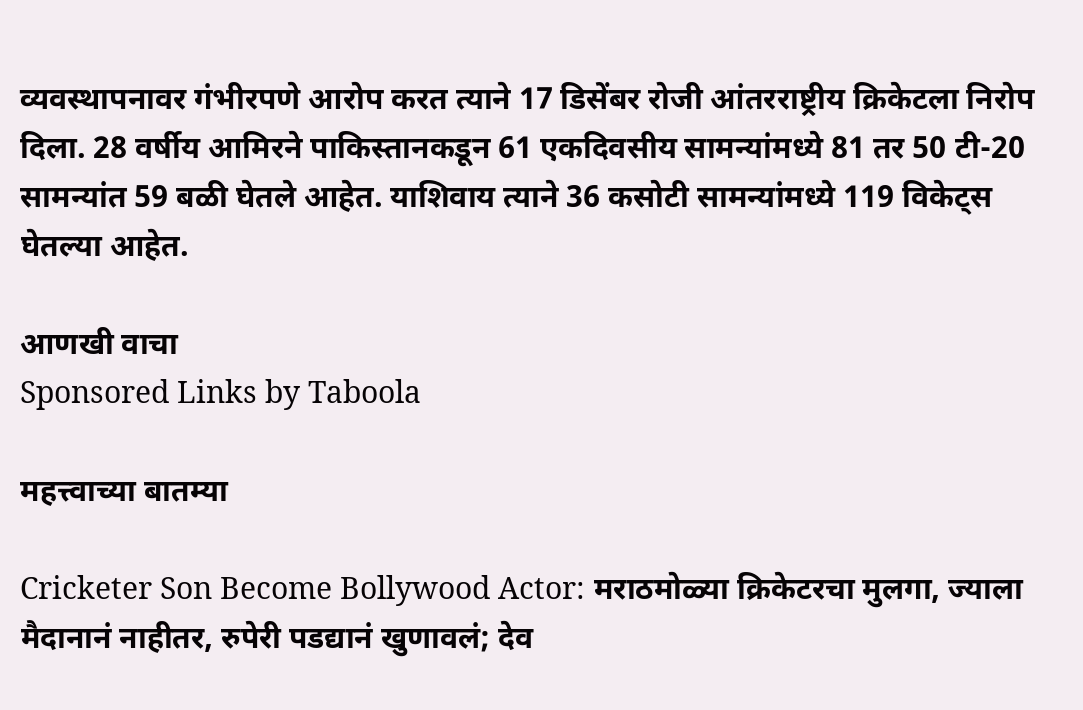व्यवस्थापनावर गंभीरपणे आरोप करत त्याने 17 डिसेंबर रोजी आंतरराष्ट्रीय क्रिकेटला निरोप दिला. 28 वर्षीय आमिरने पाकिस्तानकडून 61 एकदिवसीय सामन्यांमध्ये 81 तर 50 टी-20 सामन्यांत 59 बळी घेतले आहेत. याशिवाय त्याने 36 कसोटी सामन्यांमध्ये 119 विकेट्स घेतल्या आहेत.

आणखी वाचा
Sponsored Links by Taboola

महत्त्वाच्या बातम्या

Cricketer Son Become Bollywood Actor: मराठमोळ्या क्रिकेटरचा मुलगा, ज्याला मैदानानं नाहीतर, रुपेरी पडद्यानं खुणावलं; देव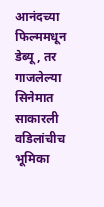आनंदच्या फिल्ममधून डेब्यू, तर गाजलेल्या सिनेमात साकारली वडिलांचीच भूमिका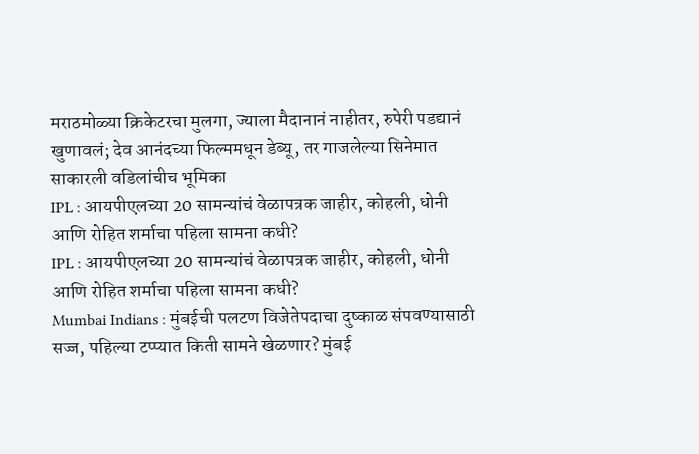मराठमोळ्या क्रिकेटरचा मुलगा, ज्याला मैदानानं नाहीतर, रुपेरी पडद्यानं खुणावलं; देव आनंदच्या फिल्ममधून डेब्यू, तर गाजलेल्या सिनेमात साकारली वडिलांचीच भूमिका
IPL : आयपीएलच्या 20 सामन्यांचं वेळापत्रक जाहीर, कोहली, धोनी आणि रोहित शर्माचा पहिला सामना कधी?
IPL : आयपीएलच्या 20 सामन्यांचं वेळापत्रक जाहीर, कोहली, धोनी आणि रोहित शर्माचा पहिला सामना कधी?
Mumbai Indians : मुंबईची पलटण विजेतेपदाचा दुष्काळ संपवण्यासाठी सज्ज, पहिल्या टप्प्यात किती सामने खेळणार? मुंबई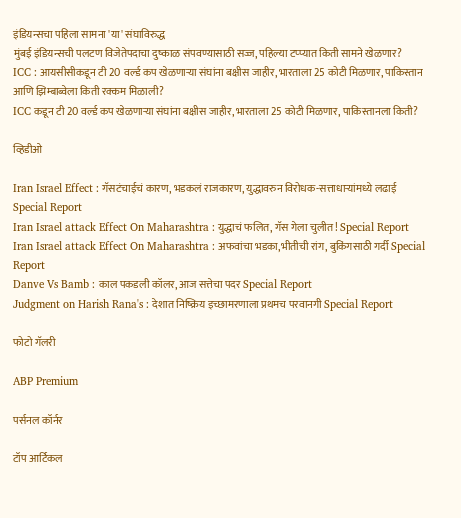इंडियन्सचा पहिला सामना 'या' संघाविरुद्ध
मुंबई इंडियन्सची पलटण विजेतेपदाचा दुष्काळ संपवण्यासाठी सज्ज, पहिल्या टप्प्यात किती सामने खेळणार?
ICC : आयसीसीकडून टी 20 वर्ल्ड कप खेळणाऱ्या संघांना बक्षीस जाहीर, भारताला 25 कोटी मिळणार, पाकिस्तान आणि झिम्बाब्वेला किती रक्कम मिळाली?
ICC कडून टी 20 वर्ल्ड कप खेळणाऱ्या संघांना बक्षीस जाहीर, भारताला 25 कोटी मिळणार, पाकिस्तानला किती?

व्हिडीओ

Iran Israel Effect : गॅसटंचाईचं कारण, भडकलं राजकारण, युद्धावरुन विरोधक-सत्ताधाऱ्यांमध्ये लढाई Special Report
Iran Israel attack Effect On Maharashtra : युद्धाचं फलित, गॅस गेला चुलीत! Special Report
Iran Israel attack Effect On Maharashtra : अफवांचा भडका,भीतीची रांग, बुकिंगसाठी गर्दी Special Report
Danve Vs Bamb : काल पकडली कॉलर, आज सत्तेचा पदर Special Report
Judgment on Harish Rana's : देशात निष्क्रिय इच्छामरणाला प्रथमच परवानगी Special Report

फोटो गॅलरी

ABP Premium

पर्सनल कॉर्नर

टॉप आर्टिकल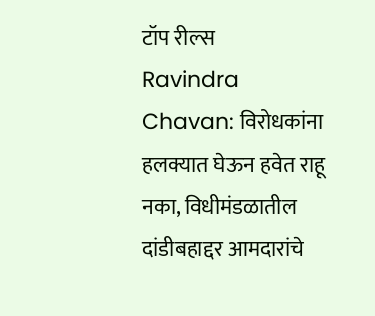टॉप रील्स
Ravindra Chavan: विरोधकांना हलक्यात घेऊन हवेत राहू नका, विधीमंडळातील दांडीबहाद्दर आमदारांचे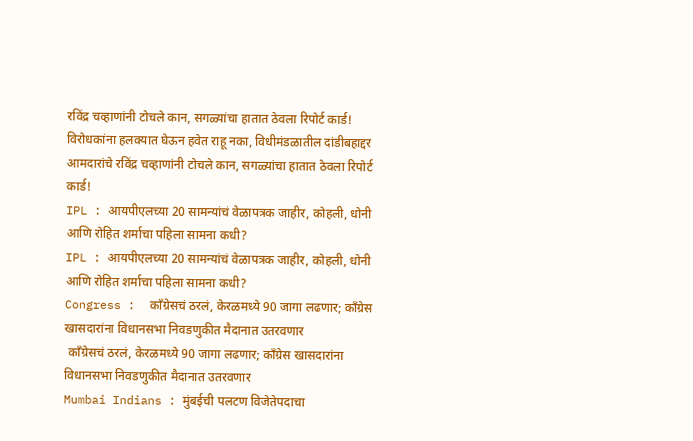रविंद्र चव्हाणांनी टोचले कान, सगळ्यांचा हातात ठेवला रिपोर्ट कार्ड!
विरोधकांना हलक्यात घेऊन हवेत राहू नका, विधीमंडळातील दांडीबहाद्दर आमदारांचे रविंद्र चव्हाणांनी टोचले कान, सगळ्यांचा हातात ठेवला रिपोर्ट कार्ड!
IPL : आयपीएलच्या 20 सामन्यांचं वेळापत्रक जाहीर, कोहली, धोनी आणि रोहित शर्माचा पहिला सामना कधी?
IPL : आयपीएलच्या 20 सामन्यांचं वेळापत्रक जाहीर, कोहली, धोनी आणि रोहित शर्माचा पहिला सामना कधी?
Congress :  काँग्रेसचं ठरलं, केरळमध्ये 90 जागा लढणार; काँग्रेस खासदारांना विधानसभा निवडणुकीत मैदानात उतरवणार
 काँग्रेसचं ठरलं, केरळमध्ये 90 जागा लढणार; काँग्रेस खासदारांना विधानसभा निवडणुकीत मैदानात उतरवणार
Mumbai Indians : मुंबईची पलटण विजेतेपदाचा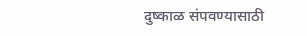दुष्काळ संपवण्यासाठी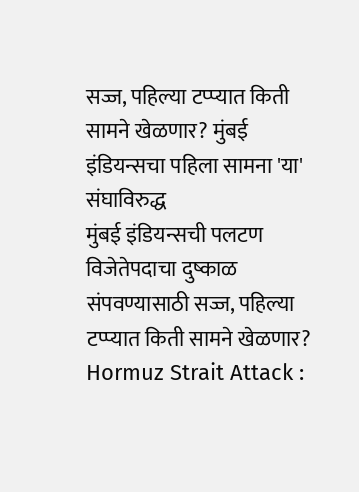सज्ज, पहिल्या टप्प्यात किती सामने खेळणार? मुंबई इंडियन्सचा पहिला सामना 'या' संघाविरुद्ध
मुंबई इंडियन्सची पलटण विजेतेपदाचा दुष्काळ संपवण्यासाठी सज्ज, पहिल्या टप्प्यात किती सामने खेळणार?
Hormuz Strait Attack :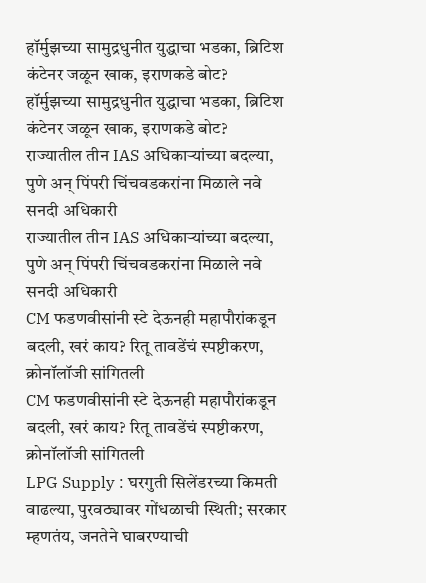हॉर्मुझच्या सामुद्रधुनीत युद्धाचा भडका, ब्रिटिश कंटेनर जळून खाक, इराणकडे बोट?
हॉर्मुझच्या सामुद्रधुनीत युद्धाचा भडका, ब्रिटिश कंटेनर जळून खाक, इराणकडे बोट?
राज्यातील तीन IAS अधिकाऱ्यांच्या बदल्या, पुणे अन् पिंपरी चिंचवडकरांना मिळाले नवे सनदी अधिकारी
राज्यातील तीन IAS अधिकाऱ्यांच्या बदल्या, पुणे अन् पिंपरी चिंचवडकरांना मिळाले नवे सनदी अधिकारी
CM फडणवीसांनी स्टे देऊनही महापौरांकडून बदली, खरं काय? रितू तावडेंचं स्पष्टीकरण, क्रोनॉलॉजी सांगितली
CM फडणवीसांनी स्टे देऊनही महापौरांकडून बदली, खरं काय? रितू तावडेंचं स्पष्टीकरण, क्रोनॉलॉजी सांगितली
LPG Supply : घरगुती सिलेंडरच्या किमती वाढल्या, पुरवठ्यावर गोंधळाची स्थिती; सरकार म्हणतंय, जनतेने घाबरण्याची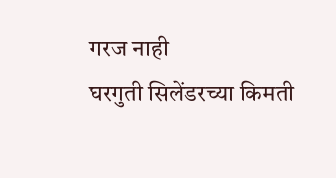गरज नाही
घरगुती सिलेंडरच्या किमती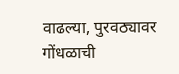वाढल्या, पुरवठ्यावर गोंधळाची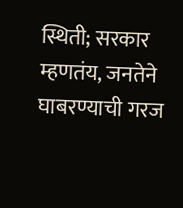स्थिती; सरकार म्हणतंय, जनतेने घाबरण्याची गरज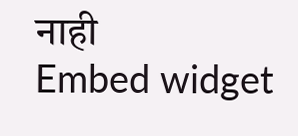नाही
Embed widget